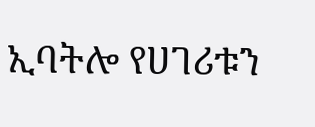ኢባትሎ የሀገሪቱን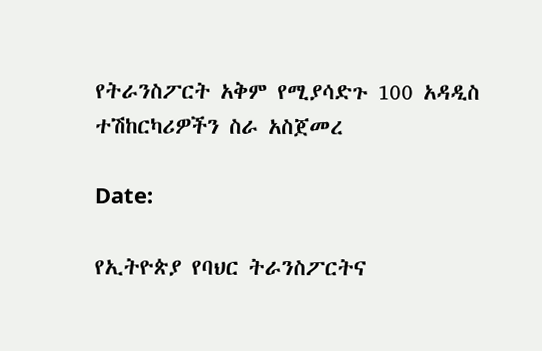የትራንስፖርት አቅም የሚያሳድጉ 100 አዳዲስ ተሽከርካሪዎችን ስራ አስጀመረ

Date:

የኢትዮጵያ የባህር ትራንስፖርትና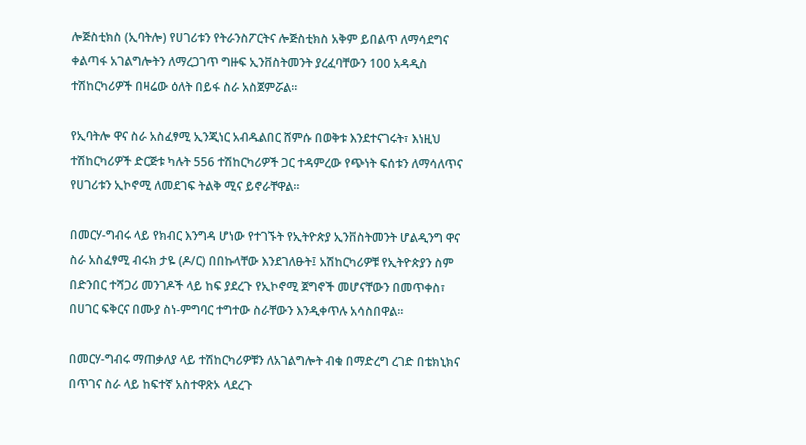ሎጅስቲክስ (ኢባትሎ) የሀገሪቱን የትራንስፖርትና ሎጅስቲክስ አቅም ይበልጥ ለማሳደግና ቀልጣፋ አገልግሎትን ለማረጋገጥ ግዙፍ ኢንቨስትመንት ያረፈባቸውን 100 አዳዲስ ተሽከርካሪዎች በዛሬው ዕለት በይፋ ስራ አስጀምሯል።

የኢባትሎ ዋና ስራ አስፈፃሚ ኢንጂነር አብዱልበር ሸምሱ በወቅቱ እንደተናገሩት፣ እነዚህ ተሽከርካሪዎች ድርጅቱ ካሉት 556 ተሽከርካሪዎች ጋር ተዳምረው የጭነት ፍሰቱን ለማሳለጥና የሀገሪቱን ኢኮኖሚ ለመደገፍ ትልቅ ሚና ይኖራቸዋል።

በመርሃ-ግብሩ ላይ የክብር እንግዳ ሆነው የተገኙት የኢትዮጵያ ኢንቨስትመንት ሆልዲንግ ዋና ስራ አስፈፃሚ ብሩክ ታዬ (ዶ/ር) በበኩላቸው እንደገለፁት፤ አሽከርካሪዎቹ የኢትዮጵያን ስም በድንበር ተሻጋሪ መንገዶች ላይ ከፍ ያደረጉ የኢኮኖሚ ጀግኖች መሆናቸውን በመጥቀስ፣ በሀገር ፍቅርና በሙያ ስነ-ምግባር ተግተው ስራቸውን እንዲቀጥሉ አሳስበዋል።

በመርሃ-ግብሩ ማጠቃለያ ላይ ተሽከርካሪዎቹን ለአገልግሎት ብቁ በማድረግ ረገድ በቴክኒክና በጥገና ስራ ላይ ከፍተኛ አስተዋጽኦ ላደረጉ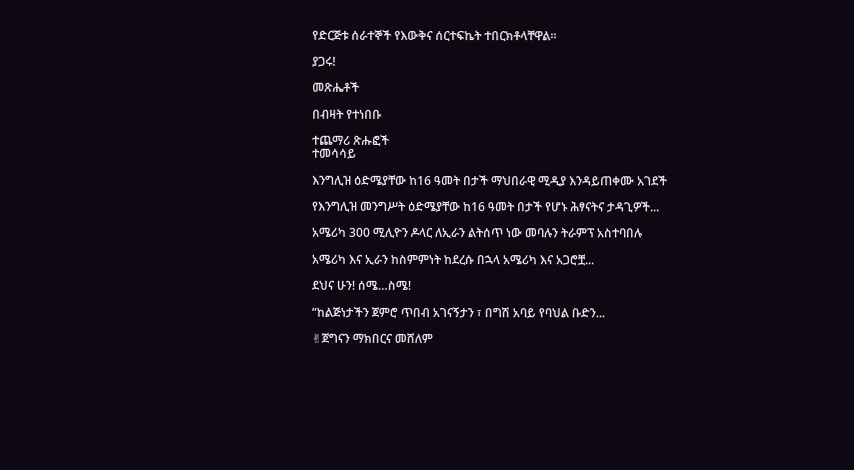የድርጅቱ ሰራተኞች የእውቅና ሰርተፍኬት ተበርክቶላቸዋል።

ያጋሩ!

መጽሔቶች

በብዛት የተነበቡ

ተጨማሪ ጽሑፎች
ተመሳሳይ

እንግሊዝ ዕድሜያቸው ከ16 ዓመት በታች ማህበራዊ ሚዲያ እንዳይጠቀሙ አገደች

የእንግሊዝ መንግሥት ዕድሜያቸው ከ16 ዓመት በታች የሆኑ ሕፃናትና ታዳጊዎች...

አሜሪካ 300 ሚሊዮን ዶላር ለኢራን ልትሰጥ ነው መባሉን ትራምፕ አስተባበሉ

አሜሪካ እና ኢራን ከስምምነት ከደረሱ በኋላ አሜሪካ እና አጋሮቿ...

ደህና ሁን! ሰሜ…ስሜ!

“ከልጅነታችን ጀምሮ ጥበብ አገናኝታን ፣ በግሽ አባይ የባህል ቡድን...

✌ጀግናን ማክበርና መሸለም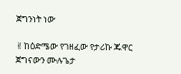ጀግንነት ነው

✌ከዕድሜው የገዘፈው የታሪኩ ጁዋር ጀግናውን ሙሉጌታ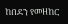ከበደን የመዘከር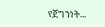የጀግንነት...